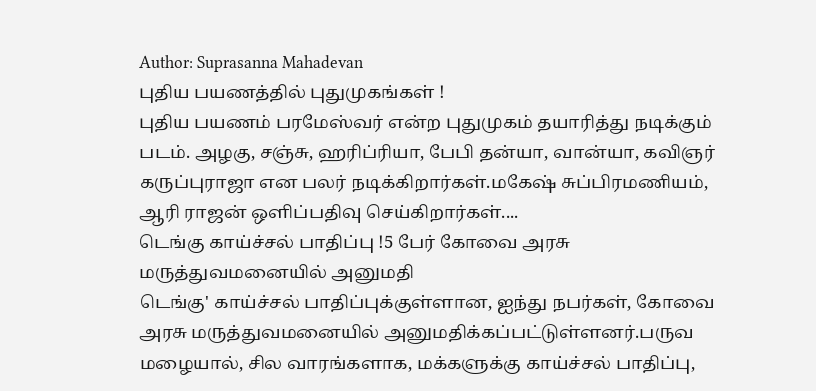Author: Suprasanna Mahadevan
புதிய பயணத்தில் புதுமுகங்கள் !
புதிய பயணம் பரமேஸ்வர் என்ற புதுமுகம் தயாரித்து நடிக்கும் படம். அழகு, சஞ்சு, ஹரிப்ரியா, பேபி தன்யா, வான்யா, கவிஞர் கருப்புராஜா என பலர் நடிக்கிறார்கள்.மகேஷ் சுப்பிரமணியம், ஆரி ராஜன் ஒளிப்பதிவு செய்கிறார்கள்....
டெங்கு காய்ச்சல் பாதிப்பு !5 பேர் கோவை அரசு மருத்துவமனையில் அனுமதி
டெங்கு' காய்ச்சல் பாதிப்புக்குள்ளான, ஐந்து நபர்கள், கோவை அரசு மருத்துவமனையில் அனுமதிக்கப்பட்டுள்ளனர்.பருவ மழையால், சில வாரங்களாக, மக்களுக்கு காய்ச்சல் பாதிப்பு,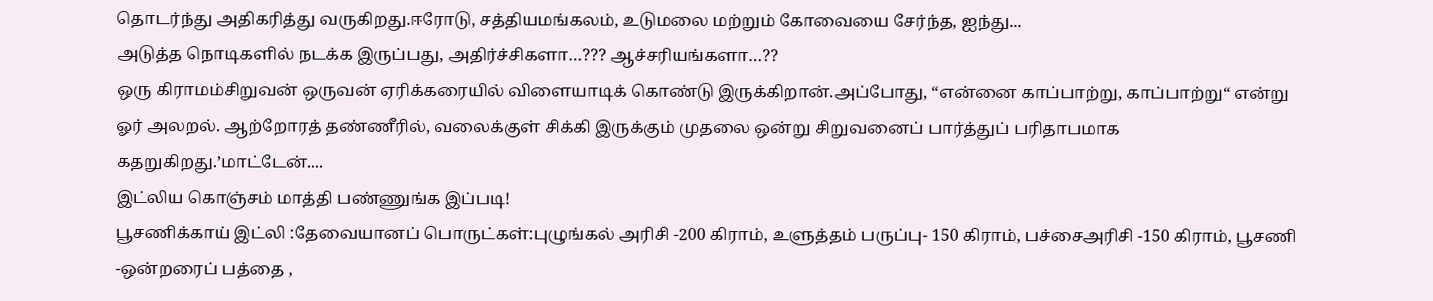தொடர்ந்து அதிகரித்து வருகிறது.ஈரோடு, சத்தியமங்கலம், உடுமலை மற்றும் கோவையை சேர்ந்த, ஐந்து...
அடுத்த நொடிகளில் நடக்க இருப்பது, அதிர்ச்சிகளா…??? ஆச்சரியங்களா…??
ஒரு கிராமம்சிறுவன் ஒருவன் ஏரிக்கரையில் விளையாடிக் கொண்டு இருக்கிறான்.அப்போது, “என்னை காப்பாற்று, காப்பாற்று“ என்று ஓர் அலறல். ஆற்றோரத் தண்ணீரில், வலைக்குள் சிக்கி இருக்கும் முதலை ஒன்று சிறுவனைப் பார்த்துப் பரிதாபமாக கதறுகிறது.’மாட்டேன்....
இட்லிய கொஞ்சம் மாத்தி பண்ணுங்க இப்படி!
பூசணிக்காய் இட்லி :தேவையானப் பொருட்கள்:புழுங்கல் அரிசி -200 கிராம், உளுத்தம் பருப்பு- 150 கிராம், பச்சைஅரிசி -150 கிராம், பூசணி -ஒன்றரைப் பத்தை ,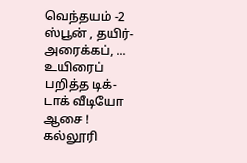வெந்தயம் -2 ஸ்பூன் , தயிர்- அரைக்கப், ...
உயிரைப் பறித்த டிக்-டாக் வீடியோ ஆசை ! கல்லூரி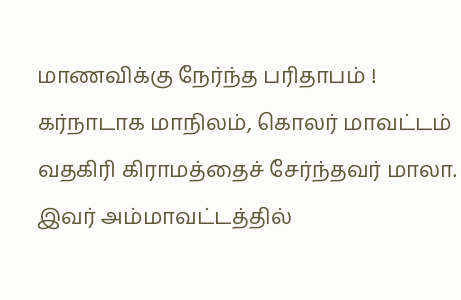மாணவிக்கு நேர்ந்த பரிதாபம் !
கர்நாடாக மாநிலம், கொலர் மாவட்டம் வதகிரி கிராமத்தைச் சேர்ந்தவர் மாலா. இவர் அம்மாவட்டத்தில்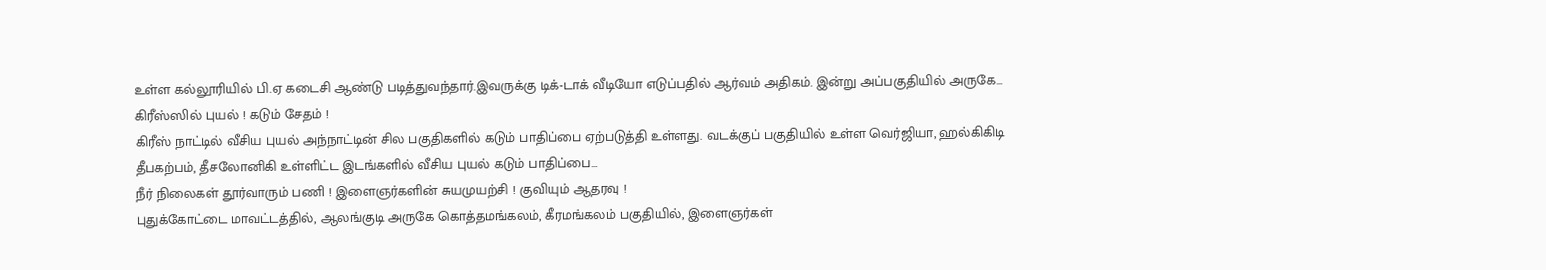உள்ள கல்லூரியில் பி.ஏ கடைசி ஆண்டு படித்துவந்தார்.இவருக்கு டிக்-டாக் வீடியோ எடுப்பதில் ஆர்வம் அதிகம். இன்று அப்பகுதியில் அருகே...
கிரீஸ்ஸில் புயல் ! கடும் சேதம் !
கிரீஸ் நாட்டில் வீசிய புயல் அந்நாட்டின் சில பகுதிகளில் கடும் பாதிப்பை ஏற்படுத்தி உள்ளது. வடக்குப் பகுதியில் உள்ள வெர்ஜியா, ஹல்கிகிடி தீபகற்பம், தீசலோனிகி உள்ளிட்ட இடங்களில் வீசிய புயல் கடும் பாதிப்பை...
நீர் நிலைகள் தூர்வாரும் பணி ! இளைஞர்களின் சுயமுயற்சி ! குவியும் ஆதரவு !
புதுக்கோட்டை மாவட்டத்தில், ஆலங்குடி அருகே கொத்தமங்கலம், கீரமங்கலம் பகுதியில், இளைஞர்கள்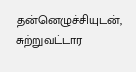தன்னெழுச்சியுடன், சுற்றுவட்டார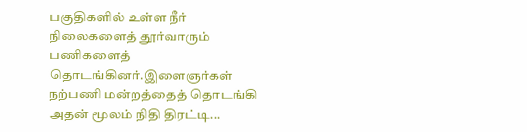பகுதிகளில் உள்ள நீர் நிலைகளைத் தூர்வாரும் பணிகளைத் தொடங்கினர்.இளைஞர்கள் நற்பணி மன்றத்தைத் தொடங்கி அதன் மூலம் நிதி திரட்டி...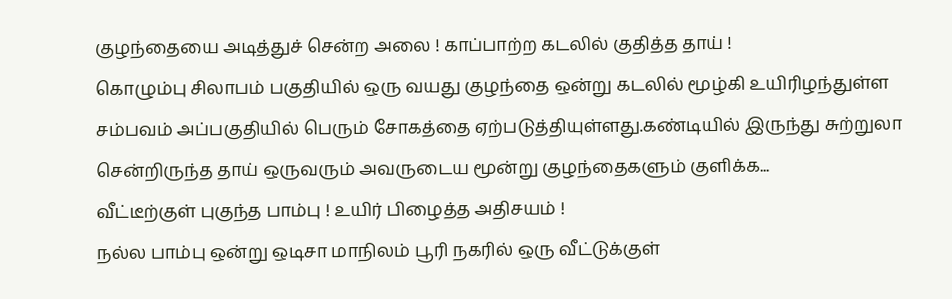குழந்தையை அடித்துச் சென்ற அலை ! காப்பாற்ற கடலில் குதித்த தாய் !
கொழும்பு சிலாபம் பகுதியில் ஒரு வயது குழந்தை ஒன்று கடலில் மூழ்கி உயிரிழந்துள்ள சம்பவம் அப்பகுதியில் பெரும் சோகத்தை ஏற்படுத்தியுள்ளது.கண்டியில் இருந்து சுற்றுலா சென்றிருந்த தாய் ஒருவரும் அவருடைய மூன்று குழந்தைகளும் குளிக்க...
வீட்டீற்குள் புகுந்த பாம்பு ! உயிர் பிழைத்த அதிசயம் !
நல்ல பாம்பு ஒன்று ஒடிசா மாநிலம் பூரி நகரில் ஒரு வீட்டுக்குள்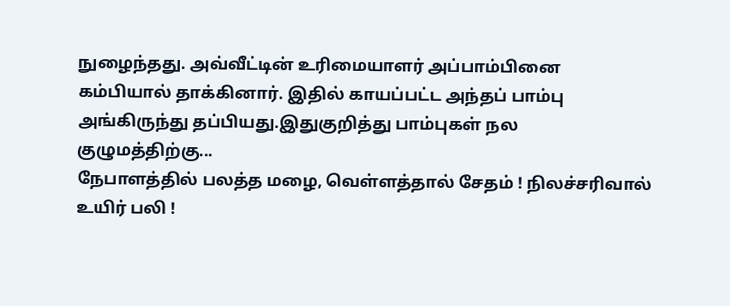நுழைந்தது. அவ்வீட்டின் உரிமையாளர் அப்பாம்பினை கம்பியால் தாக்கினார். இதில் காயப்பட்ட அந்தப் பாம்பு அங்கிருந்து தப்பியது.இதுகுறித்து பாம்புகள் நல குழுமத்திற்கு...
நேபாளத்தில் பலத்த மழை, வெள்ளத்தால் சேதம் ! நிலச்சரிவால் உயிர் பலி !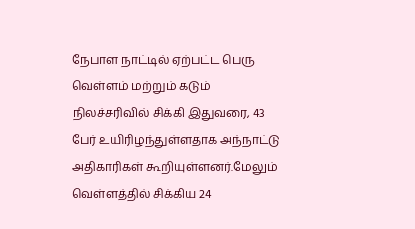நேபாள நாட்டில் ஏற்பட்ட பெரு வெள்ளம் மற்றும் கடும் நிலச்சரிவில் சிக்கி இதுவரை, 43 பேர் உயிரிழந்துள்ளதாக அந்நாட்டு அதிகாரிகள் கூறியுள்ளனர்.மேலும் வெள்ளத்தில் சிக்கிய 24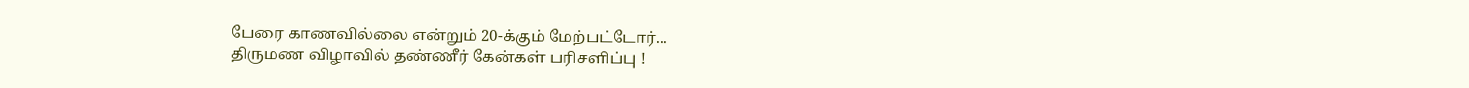பேரை காணவில்லை என்றும் 20-க்கும் மேற்பட்டோர்...
திருமண விழாவில் தண்ணீர் கேன்கள் பரிசளிப்பு !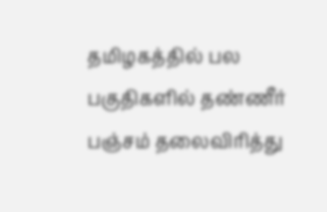தமிழகத்தில் பல பகுதிகளில் தண்ணீர் பஞ்சம் தலைவிரித்து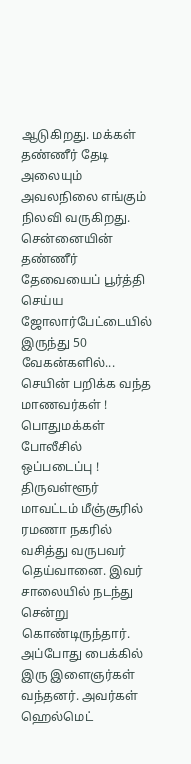ஆடுகிறது. மக்கள் தண்ணீர் தேடி அலையும் அவலநிலை எங்கும் நிலவி வருகிறது. சென்னையின் தண்ணீர் தேவையைப் பூர்த்தி செய்ய ஜோலார்பேட்டையில் இருந்து 50 வேகன்களில்...
செயின் பறிக்க வந்த மாணவர்கள் ! பொதுமக்கள் போலீசில் ஒப்படைப்பு !
திருவள்ளூர் மாவட்டம் மீஞ்சூரில் ரமணா நகரில் வசித்து வருபவர் தெய்வானை. இவர் சாலையில் நடந்து சென்று கொண்டிருந்தார். அப்போது பைக்கில் இரு இளைஞர்கள் வந்தனர். அவர்கள் ஹெல்மெட்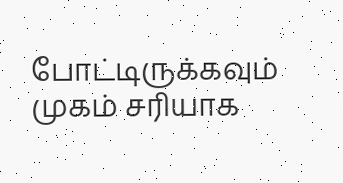போட்டிருக்கவும் முகம் சரியாக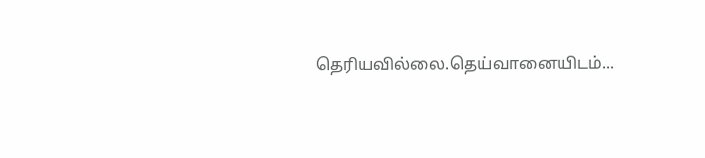தெரியவில்லை.தெய்வானையிடம்...